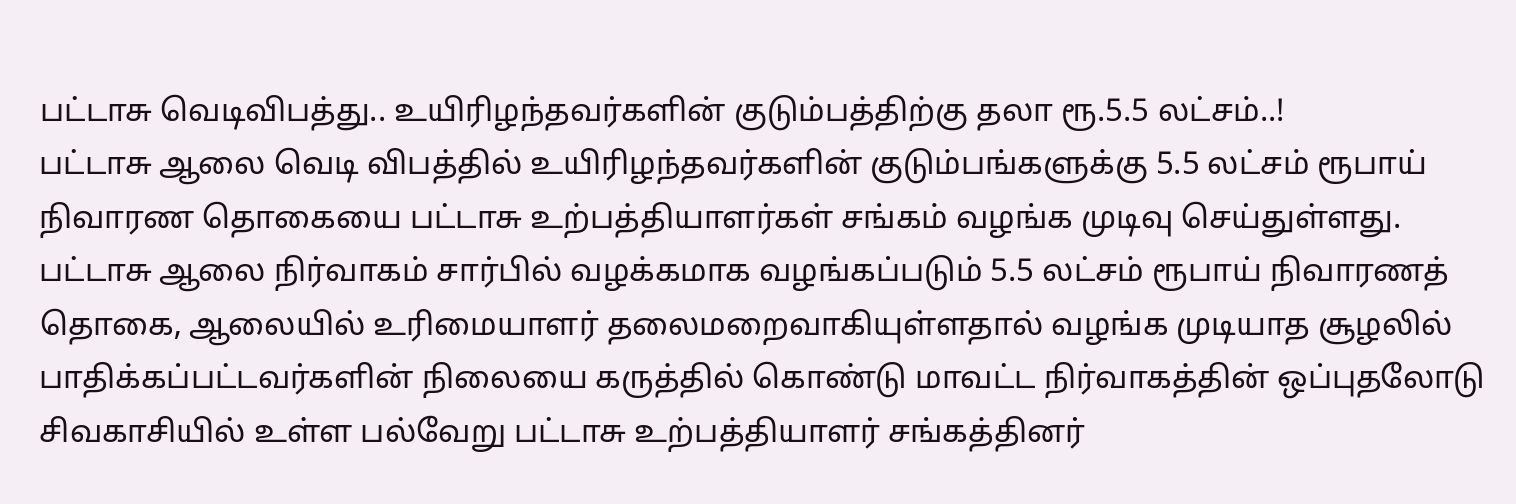பட்டாசு வெடிவிபத்து.. உயிரிழந்தவர்களின் குடும்பத்திற்கு தலா ரூ.5.5 லட்சம்..!
பட்டாசு ஆலை வெடி விபத்தில் உயிரிழந்தவர்களின் குடும்பங்களுக்கு 5.5 லட்சம் ரூபாய் நிவாரண தொகையை பட்டாசு உற்பத்தியாளர்கள் சங்கம் வழங்க முடிவு செய்துள்ளது.
பட்டாசு ஆலை நிர்வாகம் சார்பில் வழக்கமாக வழங்கப்படும் 5.5 லட்சம் ரூபாய் நிவாரணத் தொகை, ஆலையில் உரிமையாளர் தலைமறைவாகியுள்ளதால் வழங்க முடியாத சூழலில் பாதிக்கப்பட்டவர்களின் நிலையை கருத்தில் கொண்டு மாவட்ட நிர்வாகத்தின் ஒப்புதலோடு சிவகாசியில் உள்ள பல்வேறு பட்டாசு உற்பத்தியாளர் சங்கத்தினர்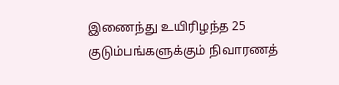இணைந்து உயிரிழந்த 25 குடும்பங்களுக்கும் நிவாரணத்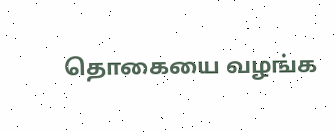தொகையை வழங்க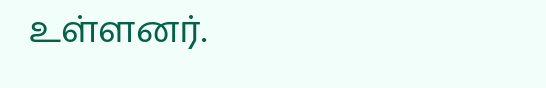உள்ளனர்.